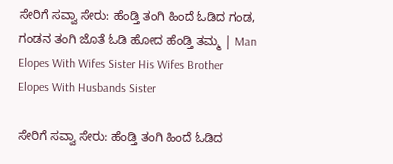ಸೇರಿಗೆ ಸವ್ವಾ ಸೇರು: ಹೆಂಡ್ತಿ ತಂಗಿ ಹಿಂದೆ ಓಡಿದ ಗಂಡ, ಗಂಡನ ತಂಗಿ ಜೊತೆ ಓಡಿ ಹೋದ ಹೆಂಡ್ತಿ ತಮ್ಮ | Man Elopes With Wifes Sister His Wifes Brother Elopes With Husbands Sister

ಸೇರಿಗೆ ಸವ್ವಾ ಸೇರು: ಹೆಂಡ್ತಿ ತಂಗಿ ಹಿಂದೆ ಓಡಿದ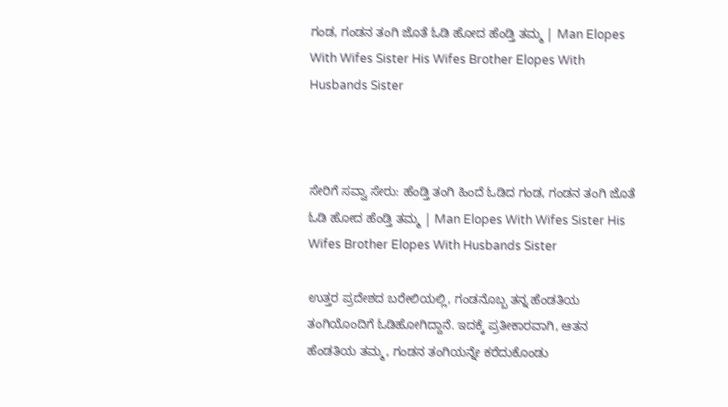ಗಂಡ, ಗಂಡನ ತಂಗಿ ಜೊತೆ ಓಡಿ ಹೋದ ಹೆಂಡ್ತಿ ತಮ್ಮ | Man Elopes With Wifes Sister His Wifes Brother Elopes With Husbands Sister



ಸೇರಿಗೆ ಸವ್ವಾ ಸೇರು: ಹೆಂಡ್ತಿ ತಂಗಿ ಹಿಂದೆ ಓಡಿದ ಗಂಡ, ಗಂಡನ ತಂಗಿ ಜೊತೆ ಓಡಿ ಹೋದ ಹೆಂಡ್ತಿ ತಮ್ಮ | Man Elopes With Wifes Sister His Wifes Brother Elopes With Husbands Sister

ಉತ್ತರ ಪ್ರದೇಶದ ಬರೇಲಿಯಲ್ಲಿ, ಗಂಡನೊಬ್ಬ ತನ್ನ ಹೆಂಡತಿಯ ತಂಗಿಯೊಂದಿಗೆ ಓಡಿಹೋಗಿದ್ದಾನೆ. ಇದಕ್ಕೆ ಪ್ರತೀಕಾರವಾಗಿ, ಆತನ ಹೆಂಡತಿಯ ತಮ್ಮ, ಗಂಡನ ತಂಗಿಯನ್ನೇ ಕರೆದುಕೊಂಡು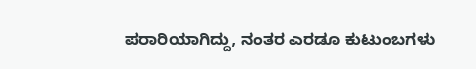ಪರಾರಿಯಾಗಿದ್ದು, ನಂತರ ಎರಡೂ ಕುಟುಂಬಗಳು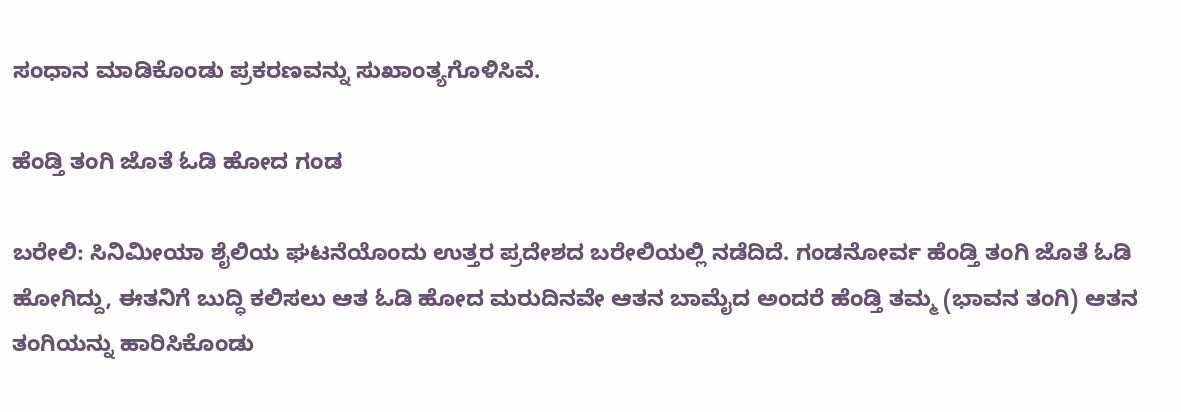ಸಂಧಾನ ಮಾಡಿಕೊಂಡು ಪ್ರಕರಣವನ್ನು ಸುಖಾಂತ್ಯಗೊಳಿಸಿವೆ.

ಹೆಂಡ್ತಿ ತಂಗಿ ಜೊತೆ ಓಡಿ ಹೋದ ಗಂಡ

ಬರೇಲಿ: ಸಿನಿಮೀಯಾ ಶೈಲಿಯ ಘಟನೆಯೊಂದು ಉತ್ತರ ಪ್ರದೇಶದ ಬರೇಲಿಯಲ್ಲಿ ನಡೆದಿದೆ. ಗಂಡನೋರ್ವ ಹೆಂಡ್ತಿ ತಂಗಿ ಜೊತೆ ಓಡಿ ಹೋಗಿದ್ದು, ಈತನಿಗೆ ಬುದ್ಧಿ ಕಲಿಸಲು ಆತ ಓಡಿ ಹೋದ ಮರುದಿನವೇ ಆತನ ಬಾಮೈದ ಅಂದರೆ ಹೆಂಡ್ತಿ ತಮ್ಮ (ಭಾವನ ತಂಗಿ) ಆತನ ತಂಗಿಯನ್ನು ಹಾರಿಸಿಕೊಂಡು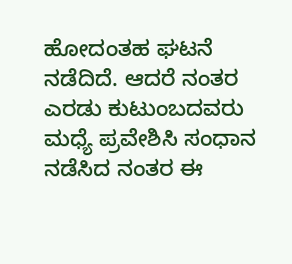ಹೋದಂತಹ ಘಟನೆ ನಡೆದಿದೆ. ಆದರೆ ನಂತರ ಎರಡು ಕುಟುಂಬದವರು ಮಧ್ಯೆ ಪ್ರವೇಶಿಸಿ ಸಂಧಾನ ನಡೆಸಿದ ನಂತರ ಈ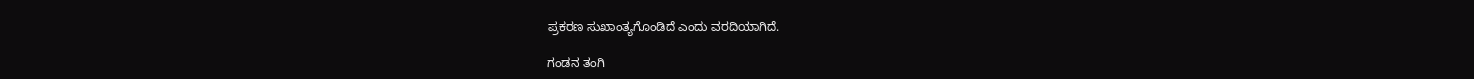ಪ್ರಕರಣ ಸುಖಾಂತ್ಯಗೊಂಡಿದೆ ಎಂದು ವರದಿಯಾಗಿದೆ.

ಗಂಡನ ತಂಗಿ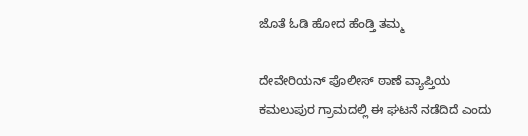ಜೊತೆ ಓಡಿ ಹೋದ ಹೆಂಡ್ತಿ ತಮ್ಮ

ದೇವೇರಿಯನ್ ಪೊಲೀಸ್ ಠಾಣೆ ವ್ಯಾಪ್ತಿಯ ಕಮಲುಪುರ ಗ್ರಾಮದಲ್ಲಿ ಈ ಘಟನೆ ನಡೆದಿದೆ ಎಂದು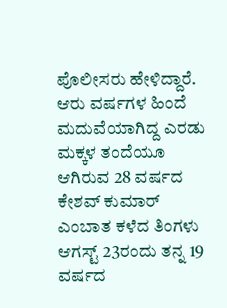ಪೊಲೀಸರು ಹೇಳಿದ್ದಾರೆ. ಆರು ವರ್ಷಗಳ ಹಿಂದೆ ಮದುವೆಯಾಗಿದ್ದ ಎರಡು ಮಕ್ಕಳ ತಂದೆಯೂ ಆಗಿರುವ 28 ವರ್ಷದ ಕೇಶವ್ ಕುಮಾರ್ ಎಂಬಾತ ಕಳೆದ ತಿಂಗಳು ಆಗಸ್ಟ್ 23ರಂದು ತನ್ನ 19 ವರ್ಷದ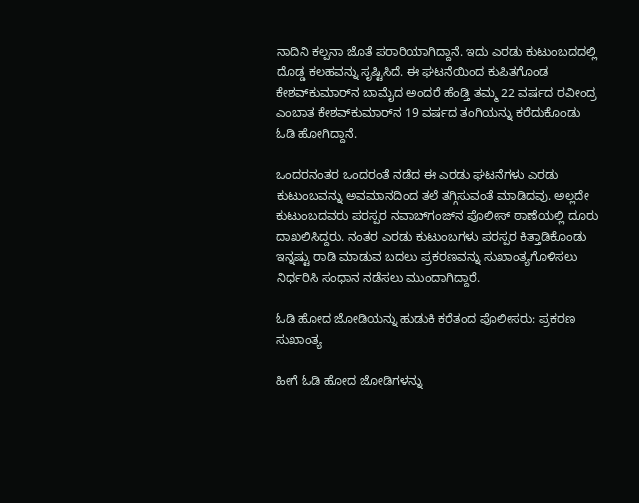ನಾದಿನಿ ಕಲ್ಪನಾ ಜೊತೆ ಪರಾರಿಯಾಗಿದ್ದಾನೆ. ಇದು ಎರಡು ಕುಟುಂಬದದಲ್ಲಿ ದೊಡ್ಡ ಕಲಹವನ್ನು ಸೃಷ್ಟಿಸಿದೆ. ಈ ಘಟನೆಯಿಂದ ಕುಪಿತಗೊಂಡ ಕೇಶವ್‌ಕುಮಾರ್‌ನ ಬಾಮೈದ ಅಂದರೆ ಹೆಂಡ್ತಿ ತಮ್ಮ 22 ವರ್ಷದ ರವೀಂದ್ರ ಎಂಬಾತ ಕೇಶವ್‌ಕುಮಾರ್‌ನ 19 ವರ್ಷದ ತಂಗಿಯನ್ನು ಕರೆದುಕೊಂಡು ಓಡಿ ಹೋಗಿದ್ದಾನೆ.

ಒಂದರನಂತರ ಒಂದರಂತೆ ನಡೆದ ಈ ಎರಡು ಘಟನೆಗಳು ಎರಡು ಕುಟುಂಬವನ್ನು ಅವಮಾನದಿಂದ ತಲೆ ತಗ್ಗಿಸುವಂತೆ ಮಾಡಿದವು. ಅಲ್ಲದೇ ಕುಟುಂಬದವರು ಪರಸ್ಪರ ನವಾಬ್‌ಗಂಜ್‌ನ ಪೊಲೀಸ್ ಠಾಣೆಯಲ್ಲಿ ದೂರು ದಾಖಲಿಸಿದ್ದರು. ನಂತರ ಎರಡು ಕುಟುಂಬಗಳು ಪರಸ್ಪರ ಕಿತ್ತಾಡಿಕೊಂಡು ಇನ್ನಷ್ಟು ರಾಡಿ ಮಾಡುವ ಬದಲು ಪ್ರಕರಣವನ್ನು ಸುಖಾಂತ್ಯಗೊಳಿಸಲು ನಿರ್ಧರಿಸಿ ಸಂಧಾನ ನಡೆಸಲು ಮುಂದಾಗಿದ್ದಾರೆ.

ಓಡಿ ಹೋದ ಜೋಡಿಯನ್ನು ಹುಡುಕಿ ಕರೆತಂದ ಪೊಲೀಸರು: ಪ್ರಕರಣ ಸುಖಾಂತ್ಯ

ಹೀಗೆ ಓಡಿ ಹೋದ ಜೋಡಿಗಳನ್ನು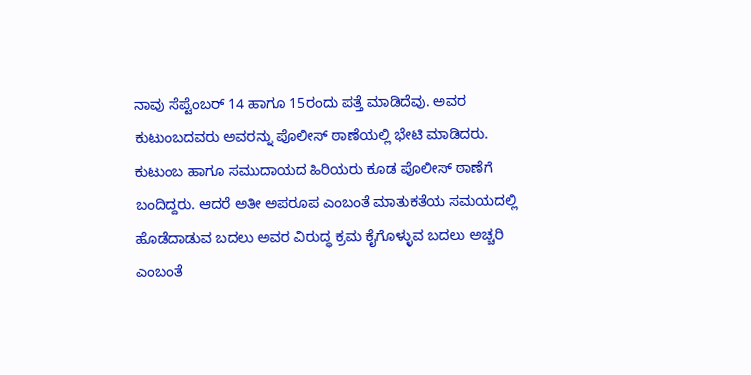ನಾವು ಸೆಪ್ಟೆಂಬರ್ 14 ಹಾಗೂ 15ರಂದು ಪತ್ತೆ ಮಾಡಿದೆವು. ಅವರ ಕುಟುಂಬದವರು ಅವರನ್ನು ಪೊಲೀಸ್ ಠಾಣೆಯಲ್ಲಿ ಭೇಟಿ ಮಾಡಿದರು. ಕುಟುಂಬ ಹಾಗೂ ಸಮುದಾಯದ ಹಿರಿಯರು ಕೂಡ ಪೊಲೀಸ್ ಠಾಣೆಗೆ ಬಂದಿದ್ದರು. ಆದರೆ ಅತೀ ಅಪರೂಪ ಎಂಬಂತೆ ಮಾತುಕತೆಯ ಸಮಯದಲ್ಲಿ ಹೊಡೆದಾಡುವ ಬದಲು ಅವರ ವಿರುದ್ಧ ಕ್ರಮ ಕೈಗೊಳ್ಳುವ ಬದಲು ಅಚ್ಚರಿ ಎಂಬಂತೆ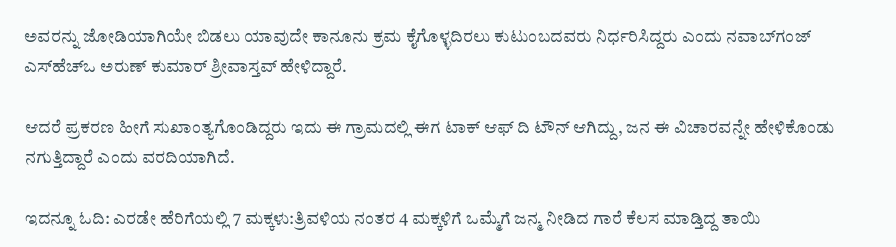ಅವರನ್ನು ಜೋಡಿಯಾಗಿಯೇ ಬಿಡಲು ಯಾವುದೇ ಕಾನೂನು ಕ್ರಮ ಕೈಗೊಳ್ಳದಿರಲು ಕುಟುಂಬದವರು ನಿರ್ಧರಿಸಿದ್ದರು ಎಂದು ನವಾಬ್‌ಗಂಜ್ ಎಸ್‌ಹೆಚ್‌ಒ ಅರುಣ್‌ ಕುಮಾರ್‌ ಶ್ರೀವಾಸ್ತವ್ ಹೇಳಿದ್ದಾರೆ.

ಆದರೆ ಪ್ರಕರಣ ಹೀಗೆ ಸುಖಾಂತ್ಯಗೊಂಡಿದ್ದರು ಇದು ಈ ಗ್ರಾಮದಲ್ಲಿ ಈಗ ಟಾಕ್ ಆಫ್ ದಿ ಟೌನ್ ಆಗಿದ್ದು, ಜನ ಈ ವಿಚಾರವನ್ನೇ ಹೇಳಿಕೊಂಡು ನಗುತ್ತಿದ್ದಾರೆ ಎಂದು ವರದಿಯಾಗಿದೆ.

ಇದನ್ನೂ ಓದಿ: ಎರಡೇ ಹೆರಿಗೆಯಲ್ಲಿ 7 ಮಕ್ಕಳು:ತ್ರಿವಳಿಯ ನಂತರ 4 ಮಕ್ಕಳಿಗೆ ಒಮ್ಮೆಗೆ ಜನ್ಮ ನೀಡಿದ ಗಾರೆ ಕೆಲಸ ಮಾಡ್ತಿದ್ದ ತಾಯಿ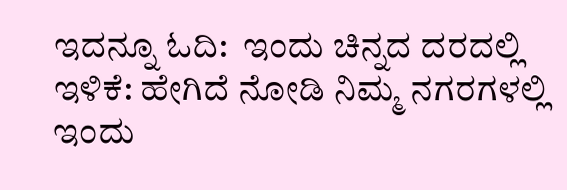ಇದನ್ನೂ ಓದಿ:  ಇಂದು ಚಿನ್ನದ ದರದಲ್ಲಿ ಇಳಿಕೆ: ಹೇಗಿದೆ ನೋಡಿ ನಿಮ್ಮ ನಗರಗಳಲ್ಲಿ ಇಂದು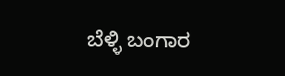ಬೆಳ್ಳಿ ಬಂಗಾರ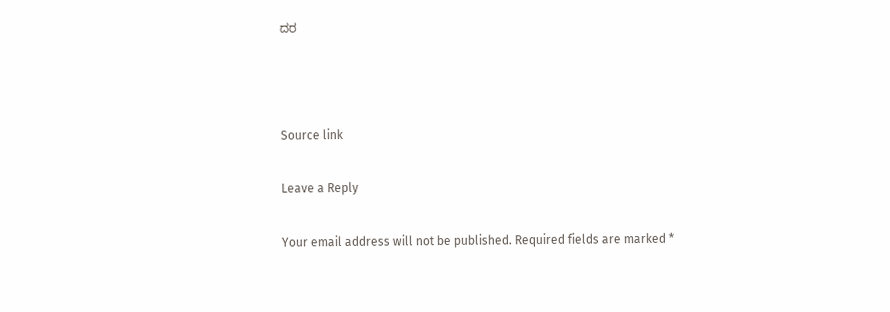ದರ



Source link

Leave a Reply

Your email address will not be published. Required fields are marked *